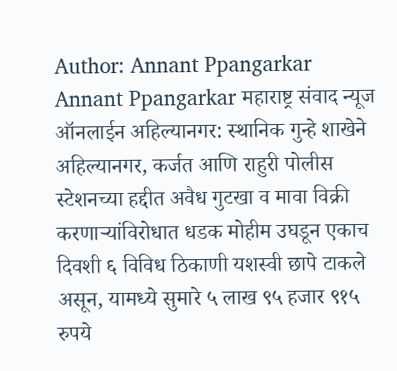Author: Annant Ppangarkar
Annant Ppangarkar महाराष्ट्र संवाद न्यूज ऑनलाईन अहिल्यानगर: स्थानिक गुन्हे शाखेने अहिल्यानगर, कर्जत आणि राहुरी पोलीस स्टेशनच्या हद्दीत अवैध गुटखा व मावा विक्री करणाऱ्यांविरोधात धडक मोहीम उघडून एकाच दिवशी ६ विविध ठिकाणी यशस्वी छापे टाकले असून, यामध्ये सुमारे ५ लाख ९५ हजार ९१५ रुपये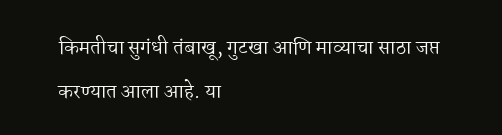किमतीचा सुगंधी तंबाखू, गुटखा आणि माव्याचा साठा जप्त करण्यात आला आहे. या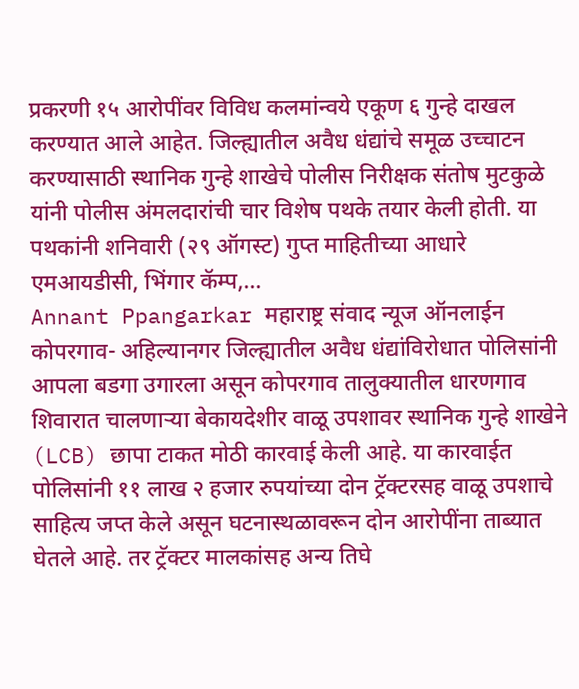प्रकरणी १५ आरोपींवर विविध कलमांन्वये एकूण ६ गुन्हे दाखल करण्यात आले आहेत. जिल्ह्यातील अवैध धंद्यांचे समूळ उच्चाटन करण्यासाठी स्थानिक गुन्हे शाखेचे पोलीस निरीक्षक संतोष मुटकुळे यांनी पोलीस अंमलदारांची चार विशेष पथके तयार केली होती. या पथकांनी शनिवारी (२९ ऑगस्ट) गुप्त माहितीच्या आधारे एमआयडीसी, भिंगार कॅम्प,…
Annant Ppangarkar महाराष्ट्र संवाद न्यूज ऑनलाईन कोपरगाव- अहिल्यानगर जिल्ह्यातील अवैध धंद्यांविरोधात पोलिसांनी आपला बडगा उगारला असून कोपरगाव तालुक्यातील धारणगाव शिवारात चालणाऱ्या बेकायदेशीर वाळू उपशावर स्थानिक गुन्हे शाखेने (LCB) छापा टाकत मोठी कारवाई केली आहे. या कारवाईत पोलिसांनी ११ लाख २ हजार रुपयांच्या दोन ट्रॅक्टरसह वाळू उपशाचे साहित्य जप्त केले असून घटनास्थळावरून दोन आरोपींना ताब्यात घेतले आहे. तर ट्रॅक्टर मालकांसह अन्य तिघे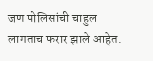जण पोलिसांची चाहुल लागताच फरार झाले आहेत.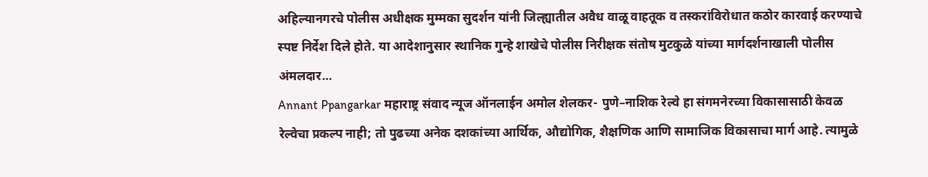अहिल्यानगरचे पोलीस अधीक्षक मुम्मका सुदर्शन यांनी जिल्ह्यातील अवैध वाळू वाहतूक व तस्करांविरोधात कठोर कारवाई करण्याचे स्पष्ट निर्देश दिले होते. या आदेशानुसार स्थानिक गुन्हे शाखेचे पोलीस निरीक्षक संतोष मुटकुळे यांच्या मार्गदर्शनाखाली पोलीस अंमलदार…
Annant Ppangarkar महाराष्ट्र संवाद न्यूज ऑनलाईन अमोल शेलकर- पुणे–नाशिक रेल्वे हा संगमनेरच्या विकासासाठी केवळ रेल्वेचा प्रकल्प नाही; तो पुढच्या अनेक दशकांच्या आर्थिक, औद्योगिक, शैक्षणिक आणि सामाजिक विकासाचा मार्ग आहे. त्यामुळे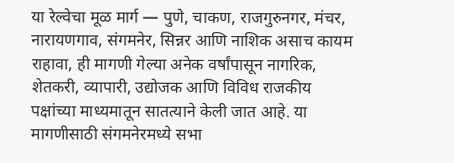या रेल्वेचा मूळ मार्ग — पुणे, चाकण, राजगुरुनगर, मंचर, नारायणगाव, संगमनेर, सिन्नर आणि नाशिक असाच कायम राहावा, ही मागणी गेल्या अनेक वर्षांपासून नागरिक, शेतकरी, व्यापारी, उद्योजक आणि विविध राजकीय पक्षांच्या माध्यमातून सातत्याने केली जात आहे. या मागणीसाठी संगमनेरमध्ये सभा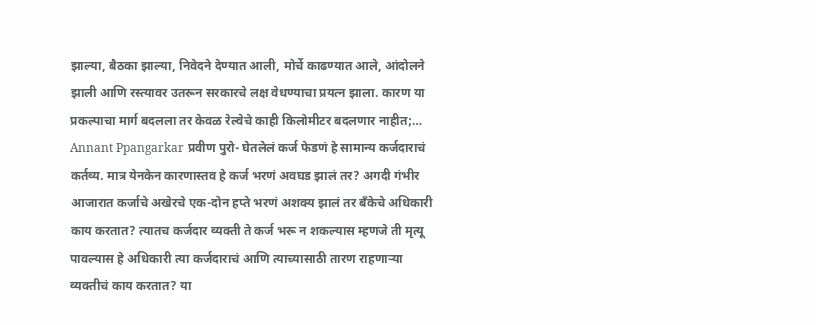झाल्या, बैठका झाल्या, निवेदने देण्यात आली, मोर्चे काढण्यात आले, आंदोलने झाली आणि रस्त्यावर उतरून सरकारचे लक्ष वेधण्याचा प्रयत्न झाला. कारण या प्रकल्पाचा मार्ग बदलला तर केवळ रेल्वेचे काही किलोमीटर बदलणार नाहीत;…
Annant Ppangarkar प्रवीण पुरो- घेतलेलं कर्ज फेडणं हे सामान्य कर्जदाराचं कर्तव्य. मात्र येनकेन कारणास्तव हे कर्ज भरणं अवघड झालं तर? अगदी गंभीर आजारात कर्जाचे अखेरचे एक-दोन हप्ते भरणं अशक्य झालं तर बँकेचे अधिकारी काय करतात? त्यातच कर्जदार व्यक्ती ते कर्ज भरू न शकल्यास म्हणजे ती मृत्यू पावल्यास हे अधिकारी त्या कर्जदाराचं आणि त्याच्यासाठी तारण राहणाऱ्या व्यक्तीचं काय करतात? या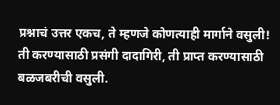प्रश्नाचं उत्तर एकच, ते म्हणजे कोणत्याही मार्गाने वसुली! ती करण्यासाठी प्रसंगी दादागिरी, ती प्राप्त करण्यासाठी बळजबरीची वसुली.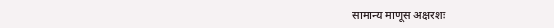सामान्य माणूस अक्षरशः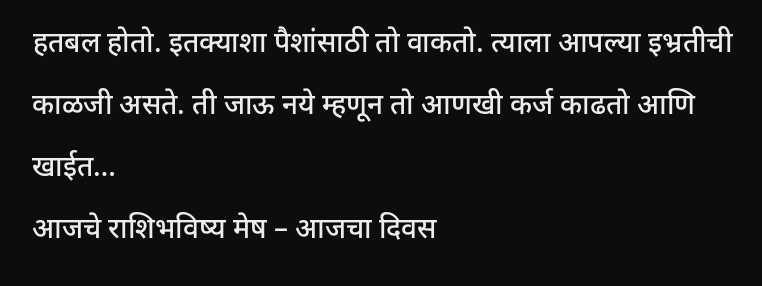हतबल होतो. इतक्याशा पैशांसाठी तो वाकतो. त्याला आपल्या इभ्रतीची काळजी असते. ती जाऊ नये म्हणून तो आणखी कर्ज काढतो आणि खाईत…
आजचे राशिभविष्य मेष – आजचा दिवस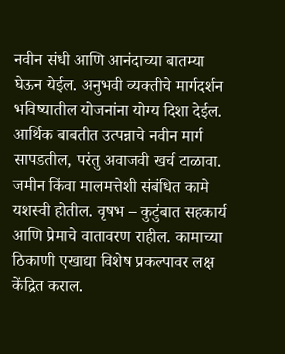नवीन संधी आणि आनंदाच्या बातम्या घेऊन येईल. अनुभवी व्यक्तीचे मार्गदर्शन भविष्यातील योजनांना योग्य दिशा देईल. आर्थिक बाबतीत उत्पन्नाचे नवीन मार्ग सापडतील, परंतु अवाजवी खर्च टाळावा. जमीन किंवा मालमत्तेशी संबंधित कामे यशस्वी होतील. वृषभ – कुटुंबात सहकार्य आणि प्रेमाचे वातावरण राहील. कामाच्या ठिकाणी एखाद्या विशेष प्रकल्पावर लक्ष केंद्रित कराल.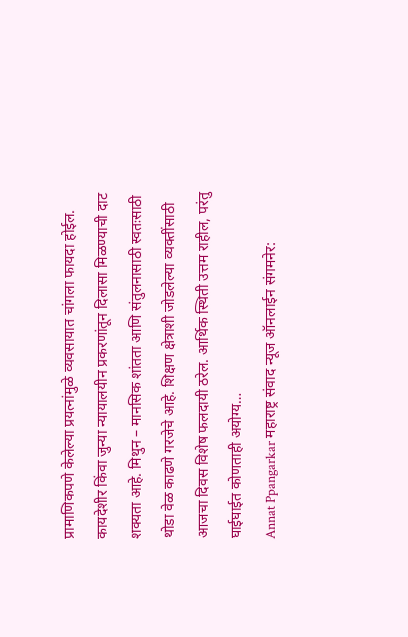प्रामाणिकपणे केलेल्या प्रयत्नांमुळे व्यवसायात चांगला फायदा होईल. कायदेशीर किंवा जुन्या न्यायालयीन प्रकरणांतून दिलासा मिळण्याची दाट शक्यता आहे. मिथुन – मानसिक शांतता आणि संतुलनासाठी स्वतःसाठी थोडा वेळ काढणे गरजेचे आहे. शिक्षण क्षेत्राशी जोडलेल्या व्यक्तींसाठी आजचा दिवस विशेष फलदायी ठरेल. आर्थिक स्थिती उत्तम राहील, परंतु घाईघाईत कोणताही अयोग्य…
Annat Ppangarkar महाराष्ट्र संवाद न्यूज ऑनलाईन संगमनेर: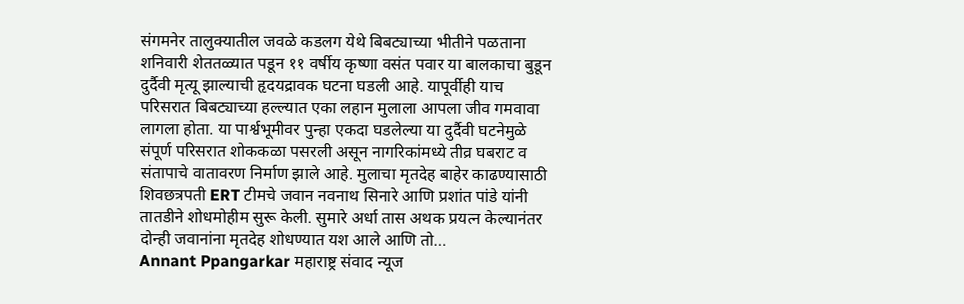संगमनेर तालुक्यातील जवळे कडलग येथे बिबट्याच्या भीतीने पळताना शनिवारी शेततळ्यात पडून ११ वर्षीय कृष्णा वसंत पवार या बालकाचा बुडून दुर्दैवी मृत्यू झाल्याची हृदयद्रावक घटना घडली आहे. यापूर्वीही याच परिसरात बिबट्याच्या हल्ल्यात एका लहान मुलाला आपला जीव गमवावा लागला होता. या पार्श्वभूमीवर पुन्हा एकदा घडलेल्या या दुर्दैवी घटनेमुळे संपूर्ण परिसरात शोककळा पसरली असून नागरिकांमध्ये तीव्र घबराट व संतापाचे वातावरण निर्माण झाले आहे. मुलाचा मृतदेह बाहेर काढण्यासाठी शिवछत्रपती ERT टीमचे जवान नवनाथ सिनारे आणि प्रशांत पांडे यांनी तातडीने शोधमोहीम सुरू केली. सुमारे अर्धा तास अथक प्रयत्न केल्यानंतर दोन्ही जवानांना मृतदेह शोधण्यात यश आले आणि तो…
Annant Ppangarkar महाराष्ट्र संवाद न्यूज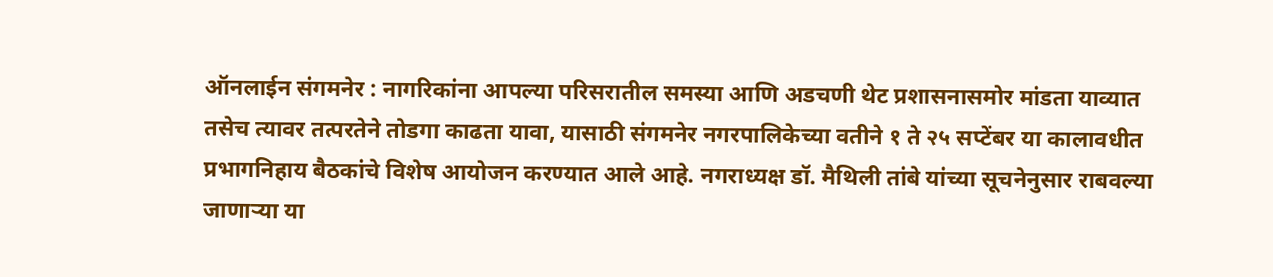ऑनलाईन संगमनेर : नागरिकांना आपल्या परिसरातील समस्या आणि अडचणी थेट प्रशासनासमोर मांडता याव्यात तसेच त्यावर तत्परतेने तोडगा काढता यावा, यासाठी संगमनेर नगरपालिकेच्या वतीने १ ते २५ सप्टेंबर या कालावधीत प्रभागनिहाय बैठकांचे विशेष आयोजन करण्यात आले आहे. नगराध्यक्ष डॉ. मैथिली तांबे यांच्या सूचनेनुसार राबवल्या जाणाऱ्या या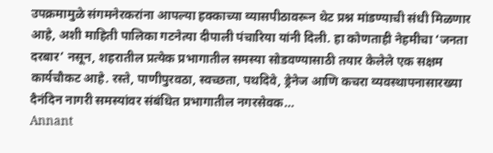उपक्रमामुळे संगमनेरकरांना आपल्या हक्काच्या व्यासपीठावरून थेट प्रश्न मांडण्याची संधी मिळणार आहे, अशी माहिती पालिका गटनेत्या दीपाली पंचारिया यांनी दिली. हा कोणताही नेहमीचा ‘जनता दरबार’ नसून, शहरातील प्रत्येक प्रभागातील समस्या सोडवण्यासाठी तयार केलेले एक सक्षम कार्यचौकट आहे. रस्ते, पाणीपुरवठा, स्वच्छता, पथदिवे, ड्रेनेज आणि कचरा व्यवस्थापनासारख्या दैनंदिन नागरी समस्यांवर संबंधित प्रभागातील नगरसेवक…
Annant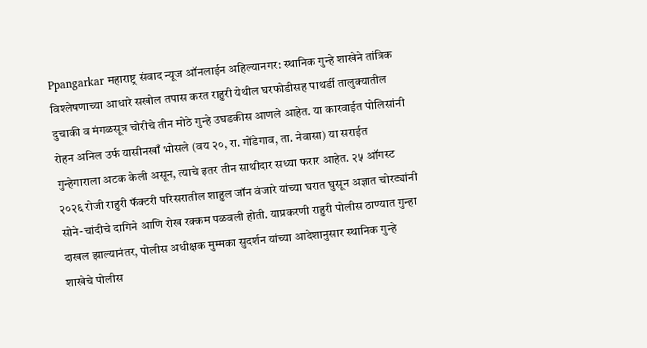Ppangarkar महाराष्ट्र संवाद न्यूज ऑनलाईन अहिल्यानगर: स्थानिक गुन्हे शाखेने तांत्रिक विश्लेषणाच्या आधारे सखोल तपास करत राहुरी येथील घरफोडीसह पाथर्डी तालुक्यातील दुचाकी व मंगळसूत्र चोरीचे तीन मोठे गुन्हे उघडकीस आणले आहेत. या कारवाईत पोलिसांनी रोहन अनिल उर्फ यासीनखाँ भोसले (वय २०, रा. गोंडेगाव, ता. नेवासा) या सराईत गुन्हेगाराला अटक केली असून, त्याचे इतर तीन साथीदार सध्या फरार आहेत. २५ ऑगस्ट २०२६ रोजी राहुरी फॅक्टरी परिसरातील शाहुल जॉन वंजारे यांच्या घरात घुसून अज्ञात चोरट्यांनी सोने-चांदीचे दागिने आणि रोख रक्कम पळवली होती. याप्रकरणी राहुरी पोलीस ठाण्यात गुन्हा दाखल झाल्यानंतर, पोलीस अधीक्षक मुम्मका सुदर्शन यांच्या आदेशानुसार स्थानिक गुन्हे शाखेचे पोलीस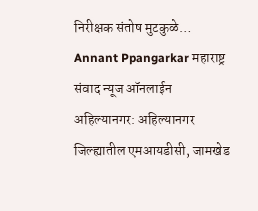निरीक्षक संतोष मुटकुळे…
Annant Ppangarkar महाराष्ट्र संवाद न्यूज ऑनलाईन अहिल्यानगर: अहिल्यानगर जिल्ह्यातील एमआयडीसी, जामखेड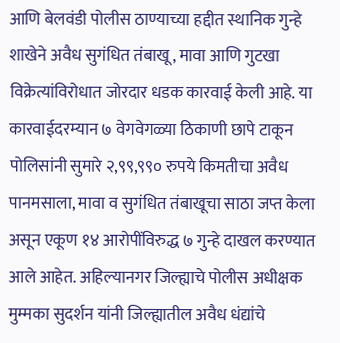आणि बेलवंडी पोलीस ठाण्याच्या हद्दीत स्थानिक गुन्हे शाखेने अवैध सुगंधित तंबाखू, मावा आणि गुटखा विक्रेत्यांविरोधात जोरदार धडक कारवाई केली आहे. या कारवाईदरम्यान ७ वेगवेगळ्या ठिकाणी छापे टाकून पोलिसांनी सुमारे २,९९,९९० रुपये किमतीचा अवैध पानमसाला, मावा व सुगंधित तंबाखूचा साठा जप्त केला असून एकूण १४ आरोपींविरुद्ध ७ गुन्हे दाखल करण्यात आले आहेत. अहिल्यानगर जिल्ह्याचे पोलीस अधीक्षक मुम्मका सुदर्शन यांनी जिल्ह्यातील अवैध धंद्यांचे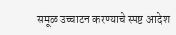समूळ उच्चाटन करण्याचे स्पष्ट आदेश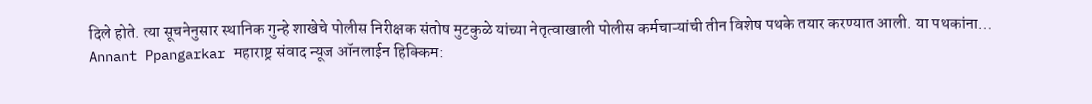दिले होते. त्या सूचनेनुसार स्थानिक गुन्हे शाखेचे पोलीस निरीक्षक संतोष मुटकुळे यांच्या नेतृत्वाखाली पोलीस कर्मचाऱ्यांची तीन विशेष पथके तयार करण्यात आली. या पथकांना…
Annant Ppangarkar महाराष्ट्र संवाद न्यूज ऑनलाईन हिक्किम: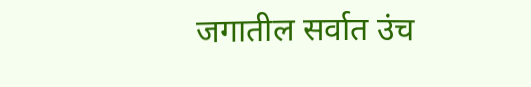जगातील सर्वात उंच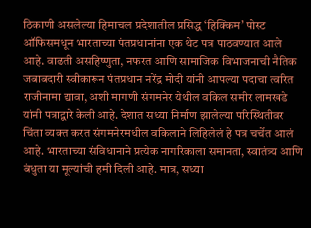ठिकाणी असलेल्या हिमाचल प्रदेशातील प्रसिद्ध ‘हिक्किम’ पोस्ट ऑफिसमधून भारताच्या पंतप्रधानांना एक थेट पत्र पाठवण्यात आले आहे. वाढती असहिष्णुता, नफरत आणि सामाजिक विभाजनाची नैतिक जबाबदारी स्वीकारून पंतप्रधान नरेंद्र मोदी यांनी आपल्या पदाचा त्वरित राजीनामा द्यावा, अशी मागणी संगमनेर येथील वकिल समीर लामखडे यांनी पत्राद्वारे केली आहे. देशात सध्या निर्माण झालेल्या परिस्थितीवर चिंता व्यक्त करत संगमनेरमधील वकिलाने लिहिलेलं हे पत्र चर्चेत आलं आहे. भारताच्या संविधानाने प्रत्येक नागरिकाला समानता, स्वातंत्र्य आणि बंधुता या मूल्यांची हमी दिली आहे. मात्र, सध्या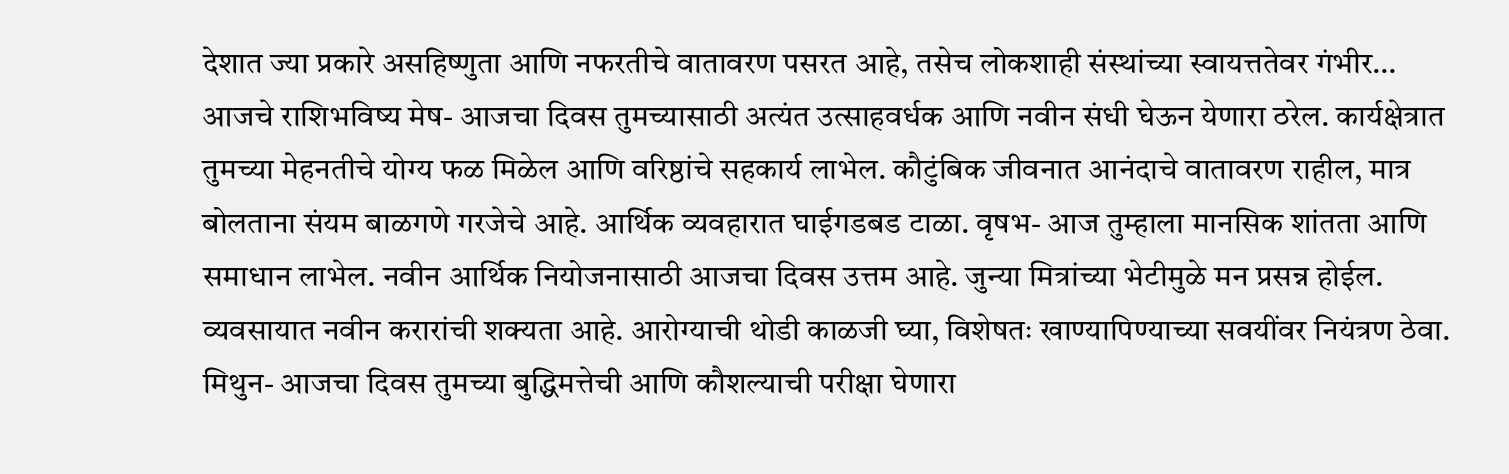देशात ज्या प्रकारे असहिष्णुता आणि नफरतीचे वातावरण पसरत आहे, तसेच लोकशाही संस्थांच्या स्वायत्ततेवर गंभीर…
आजचे राशिभविष्य मेष- आजचा दिवस तुमच्यासाठी अत्यंत उत्साहवर्धक आणि नवीन संधी घेऊन येणारा ठरेल. कार्यक्षेत्रात तुमच्या मेहनतीचे योग्य फळ मिळेल आणि वरिष्ठांचे सहकार्य लाभेल. कौटुंबिक जीवनात आनंदाचे वातावरण राहील, मात्र बोलताना संयम बाळगणे गरजेचे आहे. आर्थिक व्यवहारात घाईगडबड टाळा. वृषभ- आज तुम्हाला मानसिक शांतता आणि समाधान लाभेल. नवीन आर्थिक नियोजनासाठी आजचा दिवस उत्तम आहे. जुन्या मित्रांच्या भेटीमुळे मन प्रसन्न होईल. व्यवसायात नवीन करारांची शक्यता आहे. आरोग्याची थोडी काळजी घ्या, विशेषतः खाण्यापिण्याच्या सवयींवर नियंत्रण ठेवा. मिथुन- आजचा दिवस तुमच्या बुद्धिमत्तेची आणि कौशल्याची परीक्षा घेणारा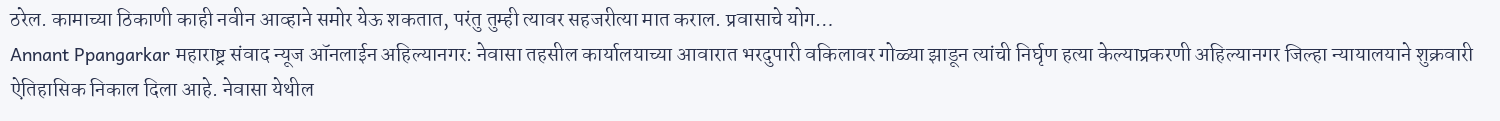ठरेल. कामाच्या ठिकाणी काही नवीन आव्हाने समोर येऊ शकतात, परंतु तुम्ही त्यावर सहजरीत्या मात कराल. प्रवासाचे योग…
Annant Ppangarkar महाराष्ट्र संवाद न्यूज ऑनलाईन अहिल्यानगर: नेवासा तहसील कार्यालयाच्या आवारात भरदुपारी वकिलावर गोळ्या झाडून त्यांची निर्घृण हत्या केल्याप्रकरणी अहिल्यानगर जिल्हा न्यायालयाने शुक्रवारी ऐतिहासिक निकाल दिला आहे. नेवासा येथील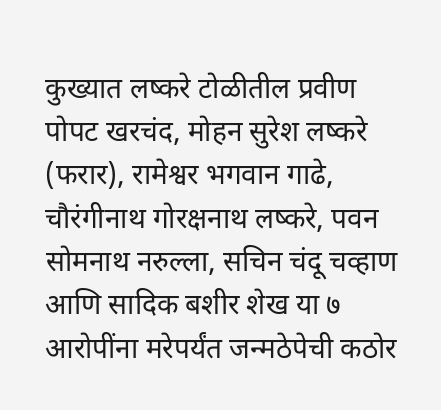कुख्यात लष्करे टोळीतील प्रवीण पोपट खरचंद, मोहन सुरेश लष्करे (फरार), रामेश्वर भगवान गाढे, चौरंगीनाथ गोरक्षनाथ लष्करे, पवन सोमनाथ नरुल्ला, सचिन चंदू चव्हाण आणि सादिक बशीर शेख या ७ आरोपींना मरेपर्यंत जन्मठेपेची कठोर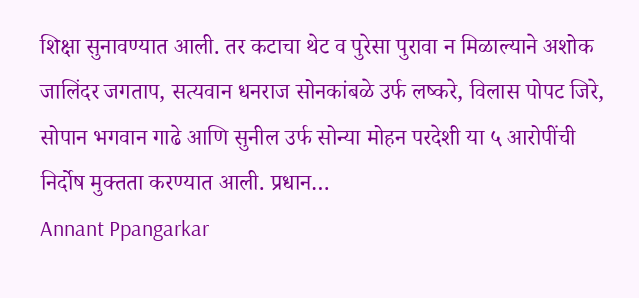शिक्षा सुनावण्यात आली. तर कटाचा थेट व पुरेसा पुरावा न मिळाल्याने अशोक जालिंदर जगताप, सत्यवान धनराज सोनकांबळे उर्फ लष्करे, विलास पोपट जिरे, सोपान भगवान गाढे आणि सुनील उर्फ सोन्या मोहन परदेशी या ५ आरोपींची निर्दोष मुक्तता करण्यात आली. प्रधान…
Annant Ppangarkar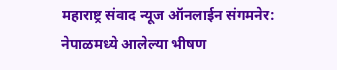महाराष्ट्र संवाद न्यूज ऑनलाईन संगमनेर: नेपाळमध्ये आलेल्या भीषण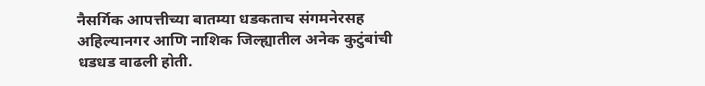नैसर्गिक आपत्तीच्या बातम्या धडकताच संगमनेरसह अहिल्यानगर आणि नाशिक जिल्ह्यातील अनेक कुटुंबांची धडधड वाढली होती.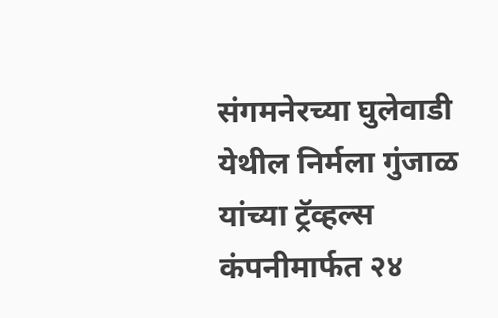संगमनेरच्या घुलेवाडी येथील निर्मला गुंजाळ यांच्या ट्रॅव्हल्स कंपनीमार्फत २४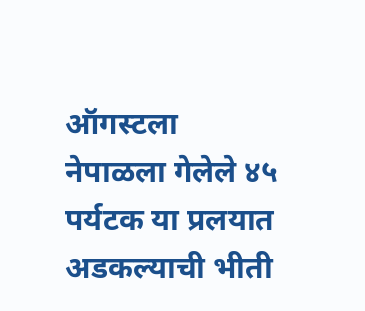ऑगस्टला नेपाळला गेलेले ४५ पर्यटक या प्रलयात अडकल्याची भीती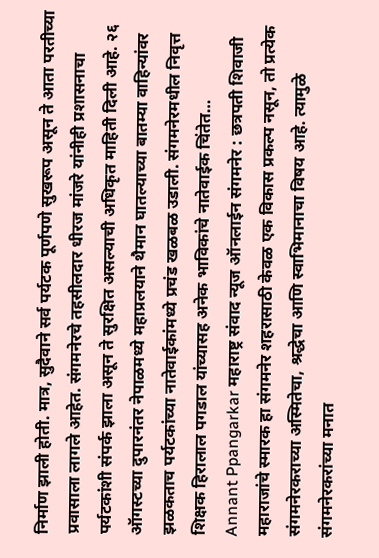निर्माण झाली होती. मात्र, सुदैवाने सर्व पर्यटक पूर्णपणे सुखरूप असून ते आता परतीच्या प्रवासाला लागले आहेत. संगमनेरचे तहसीलदार धीरज मांजरे यांनीही प्रशासनाचा पर्यटकांशी संपर्क झाला असून ते सुरक्षित असल्याची अधिकृत माहिती दिली आहे. २६ ऑगस्टच्या दुपारनंतर नेपाळमध्ये महाप्रलयाने थैमान घातल्याच्या बातम्या वाहिन्यांवर झळकताच पर्यटकांच्या नातेवाईकांमध्ये प्रचंड खळबळ उडाली. संगमनेरमधील निवृत्त शिक्षक हिरालाल पगडाल यांच्यासह अनेक भाविकांचे नातेवाईक चिंतेत…
Annant Ppangarkar महाराष्ट्र संवाद न्यूज ऑनलाईन संगमनेर : छत्रपती शिवाजी महाराजांचे स्मारक हा संगमनेर शहरासाठी केवळ एक विकास प्रकल्प नसून, तो प्रत्येक संगमनेरकराच्या अस्मितेचा, श्रद्धेचा आणि स्वाभिमानाचा विषय आहे. त्यामुळे संगमनेरकरांच्या मनात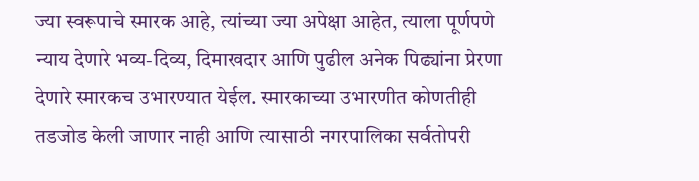ज्या स्वरूपाचे स्मारक आहे, त्यांच्या ज्या अपेक्षा आहेत, त्याला पूर्णपणे न्याय देणारे भव्य-दिव्य, दिमाखदार आणि पुढील अनेक पिढ्यांना प्रेरणा देणारे स्मारकच उभारण्यात येईल. स्मारकाच्या उभारणीत कोणतीही तडजोड केली जाणार नाही आणि त्यासाठी नगरपालिका सर्वतोपरी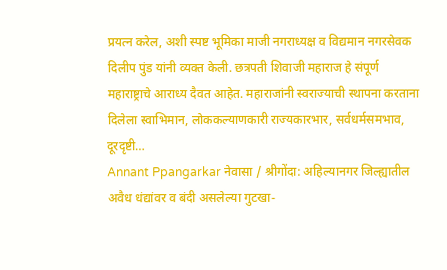प्रयत्न करेल, अशी स्पष्ट भूमिका माजी नगराध्यक्ष व विद्यमान नगरसेवक दिलीप पुंड यांनी व्यक्त केली. छत्रपती शिवाजी महाराज हे संपूर्ण महाराष्ट्राचे आराध्य दैवत आहेत. महाराजांनी स्वराज्याची स्थापना करताना दिलेला स्वाभिमान, लोककल्याणकारी राज्यकारभार, सर्वधर्मसमभाव, दूरदृष्टी…
Annant Ppangarkar नेवासा / श्रीगोंदा: अहिल्यानगर जिल्ह्यातील अवैध धंद्यांवर व बंदी असलेल्या गुटखा-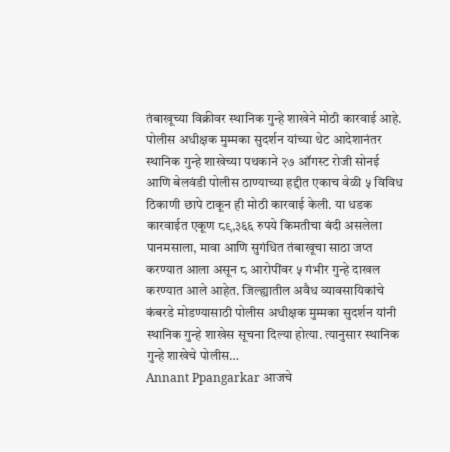तंबाखूच्या विक्रीवर स्थानिक गुन्हे शाखेने मोठी कारवाई आहे. पोलीस अधीक्षक मुम्मका सुदर्शन यांच्या थेट आदेशानंतर स्थानिक गुन्हे शाखेच्या पथकाने २७ ऑगस्ट रोजी सोनई आणि बेलवंडी पोलीस ठाण्याच्या हद्दीत एकाच वेळी ५ विविध ठिकाणी छापे टाकून ही मोठी कारवाई केली. या धडक कारवाईत एकूण ८९,३६६ रुपये किमतीचा बंदी असलेला पानमसाला, मावा आणि सुगंधित तंबाखूचा साठा जप्त करण्यात आला असून ८ आरोपींवर ५ गंभीर गुन्हे दाखल करण्यात आले आहेत. जिल्ह्यातील अवैध व्यावसायिकांचे कंबरडे मोडण्यासाठी पोलीस अधीक्षक मुम्मका सुदर्शन यांनी स्थानिक गुन्हे शाखेस सूचना दिल्या होत्या. त्यानुसार स्थानिक गुन्हे शाखेचे पोलीस…
Annant Ppangarkar आजचे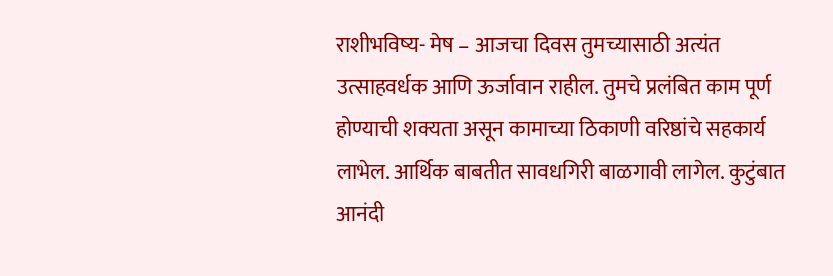राशीभविष्य- मेष – आजचा दिवस तुमच्यासाठी अत्यंत उत्साहवर्धक आणि ऊर्जावान राहील. तुमचे प्रलंबित काम पूर्ण होण्याची शक्यता असून कामाच्या ठिकाणी वरिष्ठांचे सहकार्य लाभेल. आर्थिक बाबतीत सावधगिरी बाळगावी लागेल. कुटुंबात आनंदी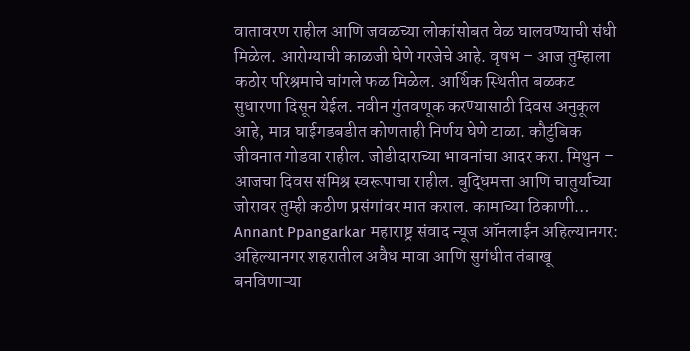वातावरण राहील आणि जवळच्या लोकांसोबत वेळ घालवण्याची संधी मिळेल. आरोग्याची काळजी घेणे गरजेचे आहे. वृषभ – आज तुम्हाला कठोर परिश्रमाचे चांगले फळ मिळेल. आर्थिक स्थितीत बळकट सुधारणा दिसून येईल. नवीन गुंतवणूक करण्यासाठी दिवस अनुकूल आहे, मात्र घाईगडबडीत कोणताही निर्णय घेणे टाळा. कौटुंबिक जीवनात गोडवा राहील. जोडीदाराच्या भावनांचा आदर करा. मिथुन – आजचा दिवस संमिश्र स्वरूपाचा राहील. बुद्धिमत्ता आणि चातुर्याच्या जोरावर तुम्ही कठीण प्रसंगांवर मात कराल. कामाच्या ठिकाणी…
Annant Ppangarkar महाराष्ट्र संवाद न्यूज ऑनलाईन अहिल्यानगर: अहिल्यानगर शहरातील अवैध मावा आणि सुगंधीत तंबाखू बनविणाऱ्या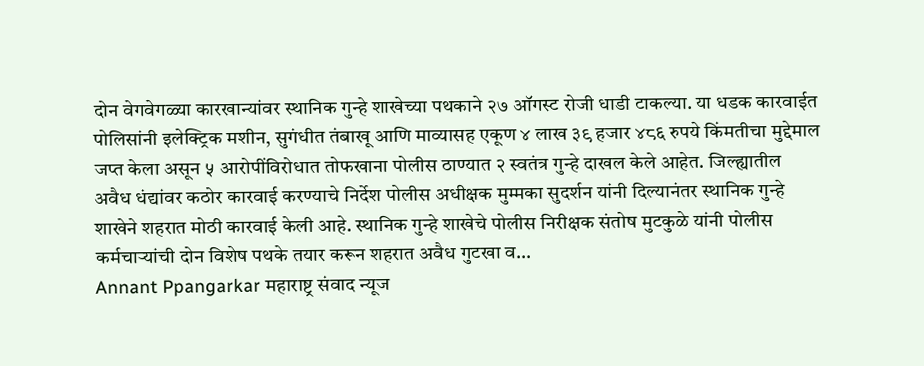दोन वेगवेगळ्या कारखान्यांवर स्थानिक गुन्हे शाखेच्या पथकाने २७ ऑगस्ट रोजी धाडी टाकल्या. या धडक कारवाईत पोलिसांनी इलेक्ट्रिक मशीन, सुगंधीत तंबाखू आणि माव्यासह एकूण ४ लाख ३९ हजार ४८६ रुपये किंमतीचा मुद्देमाल जप्त केला असून ५ आरोपींविरोधात तोफखाना पोलीस ठाण्यात २ स्वतंत्र गुन्हे दाखल केले आहेत. जिल्ह्यातील अवैध धंद्यांवर कठोर कारवाई करण्याचे निर्देश पोलीस अधीक्षक मुम्मका सुदर्शन यांनी दिल्यानंतर स्थानिक गुन्हे शाखेने शहरात मोठी कारवाई केली आहे. स्थानिक गुन्हे शाखेचे पोलीस निरीक्षक संतोष मुटकुळे यांनी पोलीस कर्मचाऱ्यांची दोन विशेष पथके तयार करून शहरात अवैध गुटखा व…
Annant Ppangarkar महाराष्ट्र संवाद न्यूज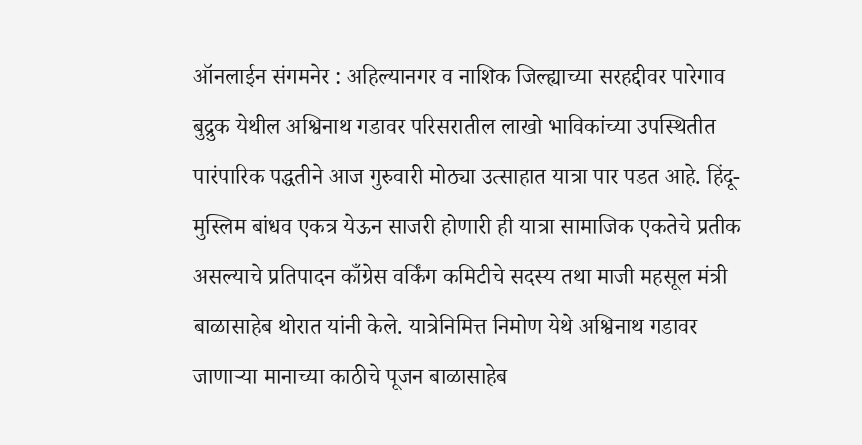ऑनलाईन संगमनेर : अहिल्यानगर व नाशिक जिल्ह्याच्या सरहद्दीवर पारेगाव बुद्रुक येथील अश्विनाथ गडावर परिसरातील लाखो भाविकांच्या उपस्थितीत पारंपारिक पद्धतीने आज गुरुवारी मोठ्या उत्साहात यात्रा पार पडत आहे. हिंदू-मुस्लिम बांधव एकत्र येऊन साजरी होणारी ही यात्रा सामाजिक एकतेचे प्रतीक असल्याचे प्रतिपादन काँग्रेस वर्किंग कमिटीचे सदस्य तथा माजी महसूल मंत्री बाळासाहेब थोरात यांनी केले. यात्रेनिमित्त निमोण येथे अश्विनाथ गडावर जाणाऱ्या मानाच्या काठीचे पूजन बाळासाहेब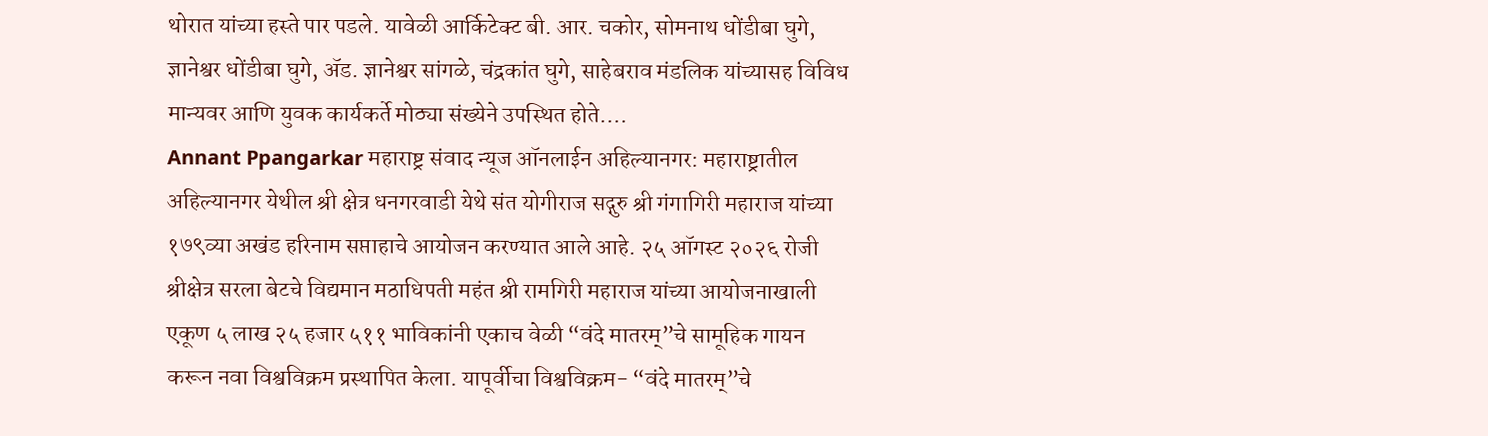थोरात यांच्या हस्ते पार पडले. यावेळी आर्किटेक्ट बी. आर. चकोर, सोमनाथ धोंडीबा घुगे, ज्ञानेश्वर धोंडीबा घुगे, ॲड. ज्ञानेश्वर सांगळे, चंद्रकांत घुगे, साहेबराव मंडलिक यांच्यासह विविध मान्यवर आणि युवक कार्यकर्ते मोठ्या संख्येने उपस्थित होते.…
Annant Ppangarkar महाराष्ट्र संवाद न्यूज ऑनलाईन अहिल्यानगर: महाराष्ट्रातील अहिल्यानगर येथील श्री क्षेत्र धनगरवाडी येथे संत योगीराज सद्गुरु श्री गंगागिरी महाराज यांच्या १७९व्या अखंड हरिनाम सप्ताहाचे आयोजन करण्यात आले आहे. २५ ऑगस्ट २०२६ रोजी श्रीक्षेत्र सरला बेटचे विद्यमान मठाधिपती महंत श्री रामगिरी महाराज यांच्या आयोजनाखाली एकूण ५ लाख २५ हजार ५११ भाविकांनी एकाच वेळी “वंदे मातरम्”चे सामूहिक गायन करून नवा विश्वविक्रम प्रस्थापित केला. यापूर्वीचा विश्वविक्रम- “वंदे मातरम्”चे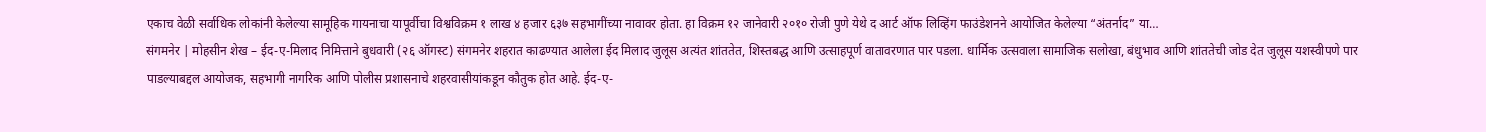एकाच वेळी सर्वाधिक लोकांनी केलेल्या सामूहिक गायनाचा यापूर्वीचा विश्वविक्रम १ लाख ४ हजार ६३७ सहभागींच्या नावावर होता. हा विक्रम १२ जानेवारी २०१० रोजी पुणे येथे द आर्ट ऑफ लिव्हिंग फाउंडेशनने आयोजित केलेल्या “अंतर्नाद” या…
संगमनेर | मोहसीन शेख – ईद-ए-मिलाद निमित्ताने बुधवारी (२६ ऑगस्ट) संगमनेर शहरात काढण्यात आलेला ईद मिलाद जुलूस अत्यंत शांततेत, शिस्तबद्ध आणि उत्साहपूर्ण वातावरणात पार पडला. धार्मिक उत्सवाला सामाजिक सलोखा, बंधुभाव आणि शांततेची जोड देत जुलूस यशस्वीपणे पार पाडल्याबद्दल आयोजक, सहभागी नागरिक आणि पोलीस प्रशासनाचे शहरवासीयांकडून कौतुक होत आहे. ईद-ए-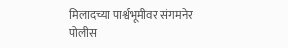मिलादच्या पार्श्वभूमीवर संगमनेर पोलीस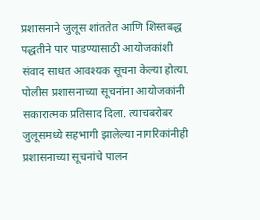प्रशासनाने जुलूस शांततेत आणि शिस्तबद्ध पद्धतीने पार पाडण्यासाठी आयोजकांशी संवाद साधत आवश्यक सूचना केल्या होत्या. पोलीस प्रशासनाच्या सूचनांना आयोजकांनी सकारात्मक प्रतिसाद दिला. त्याचबरोबर जुलूसमध्ये सहभागी झालेल्या नागरिकांनीही प्रशासनाच्या सूचनांचे पालन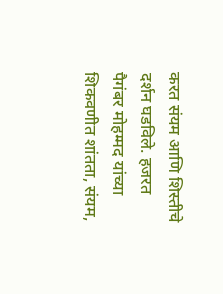करत संयम आणि शिस्तीचे दर्शन घडविले. हजरत पैगंबर मोहम्मद यांच्या शिकवणीत शांतता, संयम,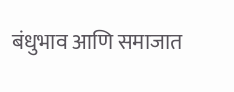बंधुभाव आणि समाजात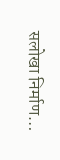सलोखा निर्माण…